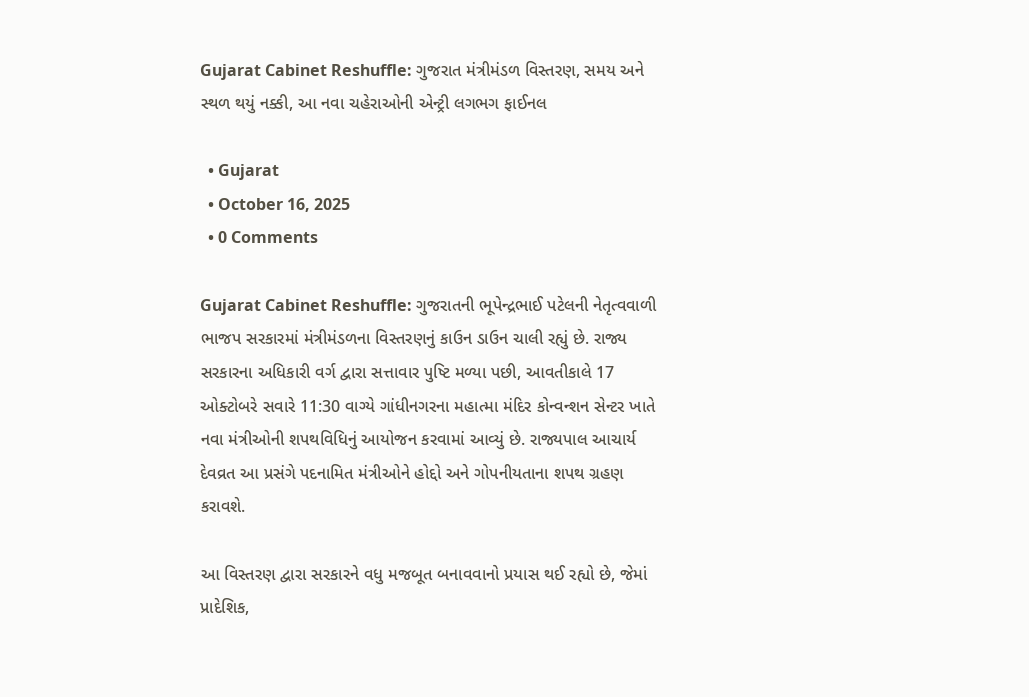Gujarat Cabinet Reshuffle: ગુજરાત મંત્રીમંડળ વિસ્તરણ, સમય અને સ્થળ થયું નક્કી, આ નવા ચહેરાઓની એન્ટ્રી લગભગ ફાઈનલ

  • Gujarat
  • October 16, 2025
  • 0 Comments

Gujarat Cabinet Reshuffle: ગુજરાતની ભૂપેન્દ્રભાઈ પટેલની નેતૃત્વવાળી ભાજપ સરકારમાં મંત્રીમંડળના વિસ્તરણનું કાઉન ડાઉન ચાલી રહ્યું છે. રાજ્ય સરકારના અધિકારી વર્ગ દ્વારા સત્તાવાર પુષ્ટિ મળ્યા પછી, આવતીકાલે 17 ઓક્ટોબરે સવારે 11:30 વાગ્યે ગાંધીનગરના મહાત્મા મંદિર કોન્વન્શન સેન્ટર ખાતે નવા મંત્રીઓની શપથવિધિનું આયોજન કરવામાં આવ્યું છે. રાજ્યપાલ આચાર્ય દેવવ્રત આ પ્રસંગે પદનામિત મંત્રીઓને હોદ્દો અને ગોપનીયતાના શપથ ગ્રહણ કરાવશે.

આ વિસ્તરણ દ્વારા સરકારને વધુ મજબૂત બનાવવાનો પ્રયાસ થઈ રહ્યો છે, જેમાં પ્રાદેશિક,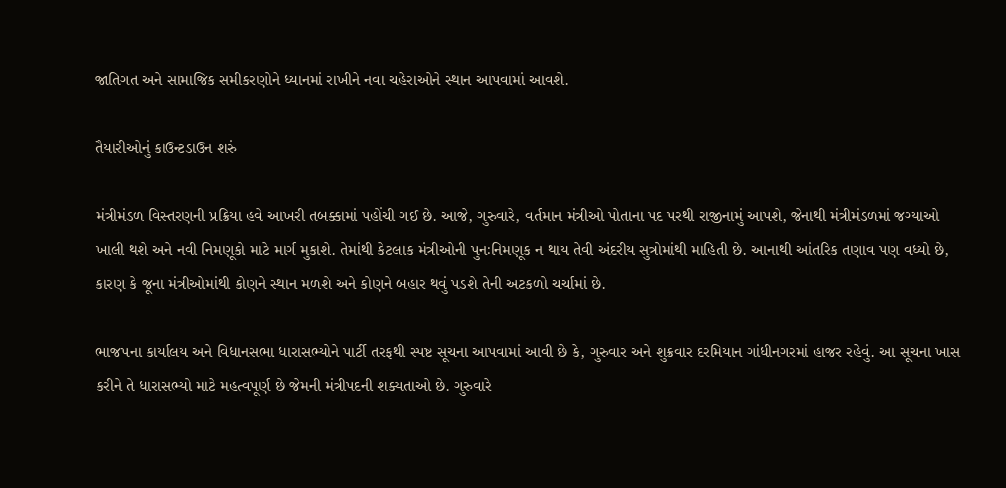જાતિગત અને સામાજિક સમીકરણોને ધ્યાનમાં રાખીને નવા ચહેરાઓને સ્થાન આપવામાં આવશે.

તૈયારીઓનું કાઉન્ટડાઉન શરું

મંત્રીમંડળ વિસ્તરણની પ્રક્રિયા હવે આખરી તબક્કામાં પહોંચી ગઈ છે. આજે, ગુરુવારે, વર્તમાન મંત્રીઓ પોતાના પદ પરથી રાજીનામું આપશે, જેનાથી મંત્રીમંડળમાં જગ્યાઓ ખાલી થશે અને નવી નિમણૂકો માટે માર્ગ મુકાશે. તેમાંથી કેટલાક મંત્રીઓની પુનઃનિમણૂક ન થાય તેવી અંદરીય સુત્રોમાંથી માહિતી છે. આનાથી આંતરિક તણાવ પણ વધ્યો છે, કારણ કે જૂના મંત્રીઓમાંથી કોણને સ્થાન મળશે અને કોણને બહાર થવું પડશે તેની અટકળો ચર્ચામાં છે.

ભાજપના કાર્યાલય અને વિધાનસભા ધારાસભ્યોને પાર્ટી તરફથી સ્પષ્ટ સૂચના આપવામાં આવી છે કે, ગુરુવાર અને શુક્રવાર દરમિયાન ગાંધીનગરમાં હાજર રહેવું. આ સૂચના ખાસ કરીને તે ધારાસભ્યો માટે મહત્વપૂર્ણ છે જેમની મંત્રીપદની શક્યતાઓ છે. ગુરુવારે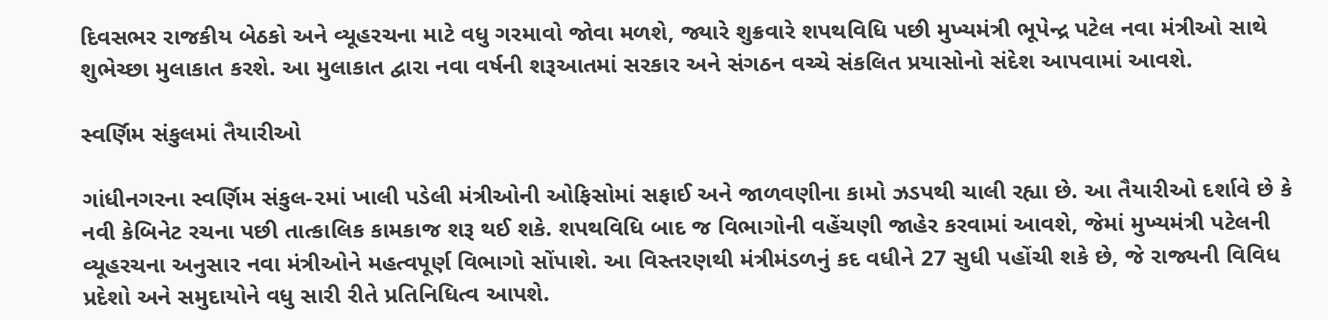દિવસભર રાજકીય બેઠકો અને વ્યૂહરચના માટે વધુ ગરમાવો જોવા મળશે, જ્યારે શુક્રવારે શપથવિધિ પછી મુખ્યમંત્રી ભૂપેન્દ્ર પટેલ નવા મંત્રીઓ સાથે શુભેચ્છા મુલાકાત કરશે. આ મુલાકાત દ્વારા નવા વર્ષની શરૂઆતમાં સરકાર અને સંગઠન વચ્ચે સંકલિત પ્રયાસોનો સંદેશ આપવામાં આવશે.

સ્વર્ણિમ સંકુલમાં તૈયારીઓ

ગાંધીનગરના સ્વર્ણિમ સંકુલ-૨માં ખાલી પડેલી મંત્રીઓની ઓફિસોમાં સફાઈ અને જાળવણીના કામો ઝડપથી ચાલી રહ્યા છે. આ તૈયારીઓ દર્શાવે છે કે નવી કેબિનેટ રચના પછી તાત્કાલિક કામકાજ શરૂ થઈ શકે. શપથવિધિ બાદ જ વિભાગોની વહેંચણી જાહેર કરવામાં આવશે, જેમાં મુખ્યમંત્રી પટેલની વ્યૂહરચના અનુસાર નવા મંત્રીઓને મહત્વપૂર્ણ વિભાગો સોંપાશે. આ વિસ્તરણથી મંત્રીમંડળનું કદ વધીને 27 સુધી પહોંચી શકે છે, જે રાજ્યની વિવિધ પ્રદેશો અને સમુદાયોને વધુ સારી રીતે પ્રતિનિધિત્વ આપશે.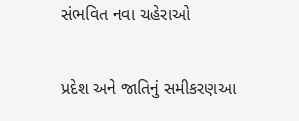સંભવિત નવા ચહેરાઓ

પ્રદેશ અને જાતિનું સમીકરણઆ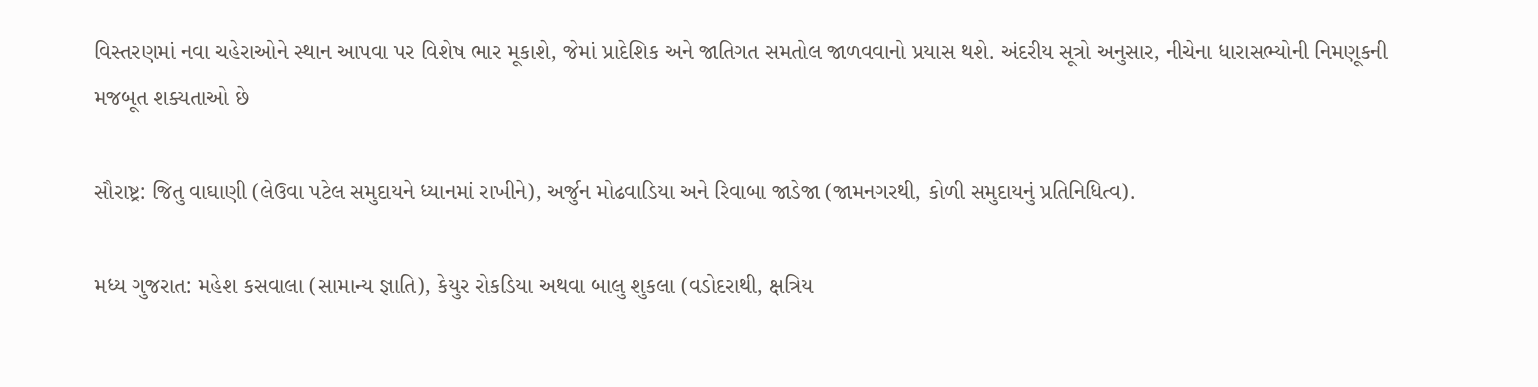વિસ્તરણમાં નવા ચહેરાઓને સ્થાન આપવા પર વિશેષ ભાર મૂકાશે, જેમાં પ્રાદેશિક અને જાતિગત સમતોલ જાળવવાનો પ્રયાસ થશે. અંદરીય સૂત્રો અનુસાર, નીચેના ધારાસભ્યોની નિમણૂકની મજબૂત શક્યતાઓ છે

સૌરાષ્ટ્ર: જિતુ વાઘાણી (લેઉવા પટેલ સમુદાયને ધ્યાનમાં રાખીને), અર્જુન મોઢવાડિયા અને રિવાબા જાડેજા (જામનગરથી, કોળી સમુદાયનું પ્રતિનિધિત્વ).

મધ્ય ગુજરાત: મહેશ કસવાલા (સામાન્ય જ્ઞાતિ), કેયુર રોકડિયા અથવા બાલુ શુકલા (વડોદરાથી, ક્ષત્રિય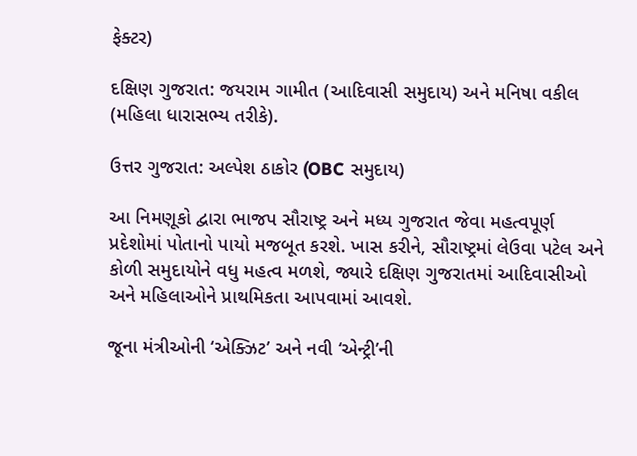ફેક્ટર)

દક્ષિણ ગુજરાત: જયરામ ગામીત (આદિવાસી સમુદાય) અને મનિષા વકીલ (મહિલા ધારાસભ્ય તરીકે).

ઉત્તર ગુજરાત: અલ્પેશ ઠાકોર (OBC સમુદાય)

આ નિમણૂકો દ્વારા ભાજપ સૌરાષ્ટ્ર અને મધ્ય ગુજરાત જેવા મહત્વપૂર્ણ પ્રદેશોમાં પોતાનો પાયો મજબૂત કરશે. ખાસ કરીને, સૌરાષ્ટ્રમાં લેઉવા પટેલ અને કોળી સમુદાયોને વધુ મહત્વ મળશે, જ્યારે દક્ષિણ ગુજરાતમાં આદિવાસીઓ અને મહિલાઓને પ્રાથમિકતા આપવામાં આવશે.

જૂના મંત્રીઓની ‘એક્ઝિટ’ અને નવી ‘એન્ટ્રી’ની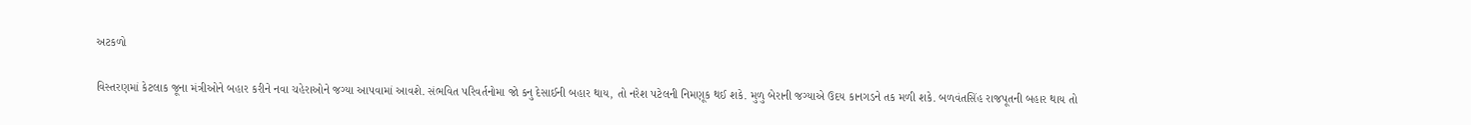અટકળો

વિસ્તરણમાં કેટલાક જૂના મંત્રીઓને બહાર કરીને નવા ચહેરાઓને જગ્યા આપવામાં આવશે. સંભવિત પરિવર્તનોમા જો કનુ દેસાઈની બહાર થાય, તો નરેશ પટેલની નિમણૂક થઈ શકે. મુળુ બેરાની જગ્યાએ ઉદય કાનગડને તક મળી શકે. બળવંતસિંહ રાજપૂતની બહાર થાય તો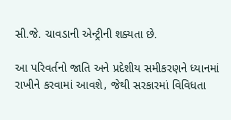સી.જે. ચાવડાની એન્ટ્રીની શક્યતા છે.

આ પરિવર્તનો જાતિ અને પ્રદેશીય સમીકરણને ધ્યાનમાં રાખીને કરવામાં આવશે, જેથી સરકારમાં વિવિધતા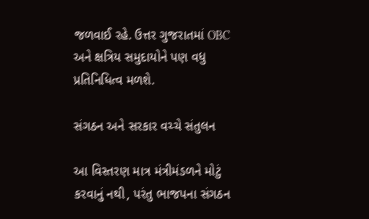જળવાઈ રહે. ઉત્તર ગુજરાતમાં OBC અને ક્ષત્રિય સમુદાયોને પણ વધુ પ્રતિનિધિત્વ મળશે.

સંગઠન અને સરકાર વચ્ચે સંતુલન

આ વિસ્તરણ માત્ર મંત્રીમંડળને મોટું કરવાનું નથી, પરંતુ ભાજપના સંગઠન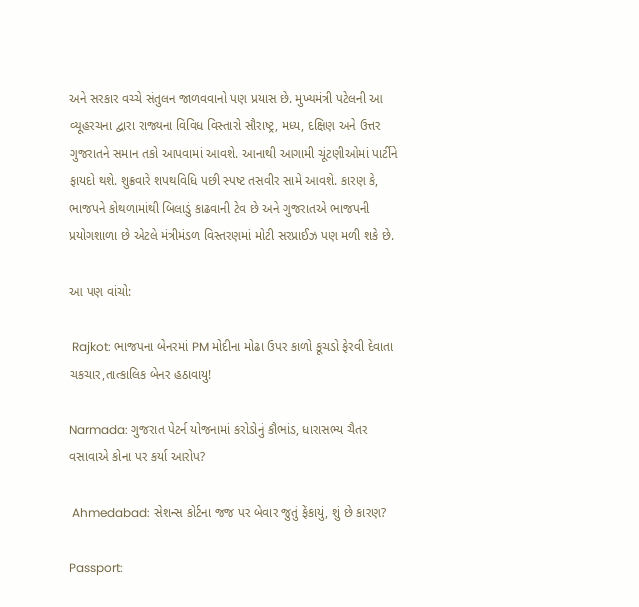અને સરકાર વચ્ચે સંતુલન જાળવવાનો પણ પ્રયાસ છે. મુખ્યમંત્રી પટેલની આ વ્યૂહરચના દ્વારા રાજ્યના વિવિધ વિસ્તારો સૌરાષ્ટ્ર, મધ્ય, દક્ષિણ અને ઉત્તર ગુજરાતને સમાન તકો આપવામાં આવશે. આનાથી આગામી ચૂંટણીઓમાં પાર્ટીને ફાયદો થશે. શુક્રવારે શપથવિધિ પછી સ્પષ્ટ તસવીર સામે આવશે. કારણ કે, ભાજપને કોથળામાંથી બિલાડું કાઢવાની ટેવ છે અને ગુજરાતએ ભાજપની પ્રયોગશાળા છે એટલે મંત્રીમંડળ વિસ્તરણમાં મોટી સરપ્રાઈઝ પણ મળી શકે છે.

આ પણ વાંચો:

 Rajkot: ભાજપના બેનરમાં PM મોદીના મોઢા ઉપર કાળો કૂચડો ફેરવી દેવાતા ચકચાર,તાત્કાલિક બેનર હઠાવાયુ!

Narmada: ગુજરાત પેટર્ન યોજનામાં કરોડોનું કૌભાંડ, ધારાસભ્ય ચૈતર વસાવાએ કોના પર કર્યા આરોપ?

 Ahmedabad: સેશન્સ કોર્ટના જજ પર બેવાર જુતું ફેંકાયું, શું છે કારણ?

Passport: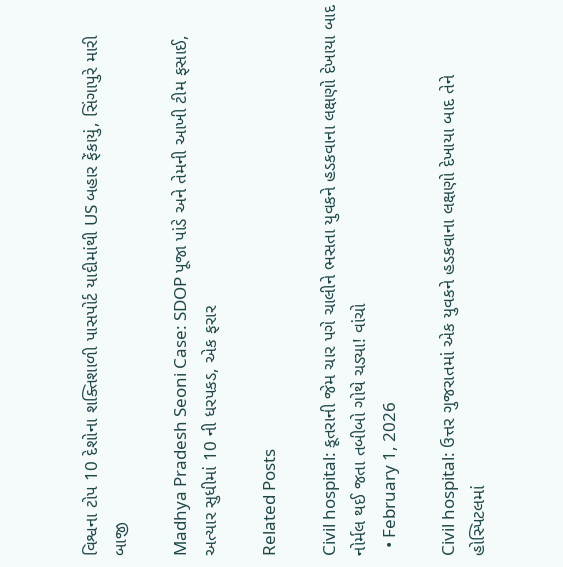વિશ્વના ટોપ 10 દેશોના શક્તિશાળી પાસપોર્ટ યાદીમાંથી US બહાર ફેંકાયું, સિંગાપુરે મારી બાજી

Madhya Pradesh Seoni Case: SDOP પૂજા પાંડે અને તેમની આખી ટીમ ફસાઈ, અત્યાર સુધીમાં 10 ની ધરપકડ, એક ફરાર

Related Posts

Civil hospital: કૂતરાની જેમ ચાર પગે ચાલીને ભસતા યુવકને હડકવાના લક્ષણો દેખાયા બાદ નોર્મલ થઈ જતા તબીબો ગોથે ચડ્યા! વાંચો
  • February 1, 2026

Civil hospital: ઉત્તર ગુજરાતમાં એક યુવકને હડકવાના લક્ષણો દેખાયા બાદ તેને હોસ્પિટલમાં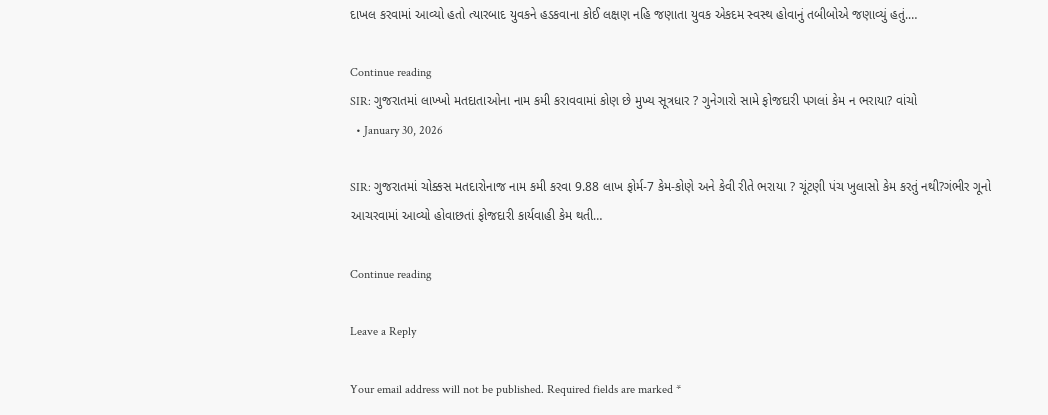દાખલ કરવામાં આવ્યો હતો ત્યારબાદ યુવકને હડકવાના કોઈ લક્ષણ નહિ જણાતા યુવક એકદમ સ્વસ્થ હોવાનું તબીબોએ જણાવ્યું હતું.…

Continue reading
SIR: ગુજરાતમાં લાખ્ખો મતદાતાઓના નામ કમી કરાવવામાં કોણ છે મુખ્ય સૂત્રધાર ? ગુનેગારો સામે ફોજદારી પગલાં કેમ ન ભરાયા? વાંચો
  • January 30, 2026

SIR: ગુજરાતમાં ચોક્કસ મતદારોનાજ નામ કમી કરવા 9.88 લાખ ફોર્મ-7 કેમ-કોણે અને કેવી રીતે ભરાયા ? ચૂંટણી પંચ ખુલાસો કેમ કરતું નથી?ગંભીર ગૂનો આચરવામાં આવ્યો હોવાછતાં ફોજદારી કાર્યવાહી કેમ થતી…

Continue reading

Leave a Reply

Your email address will not be published. Required fields are marked *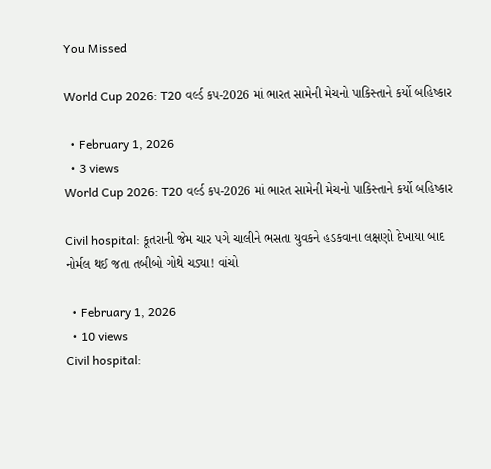You Missed

World Cup 2026: T20 વર્લ્ડ કપ-2026 માં ભારત સામેની મેચનો પાકિસ્તાને કર્યો બહિષ્કાર

  • February 1, 2026
  • 3 views
World Cup 2026: T20 વર્લ્ડ કપ-2026 માં ભારત સામેની મેચનો પાકિસ્તાને કર્યો બહિષ્કાર

Civil hospital: કૂતરાની જેમ ચાર પગે ચાલીને ભસતા યુવકને હડકવાના લક્ષણો દેખાયા બાદ નોર્મલ થઈ જતા તબીબો ગોથે ચડ્યા! વાંચો

  • February 1, 2026
  • 10 views
Civil hospital: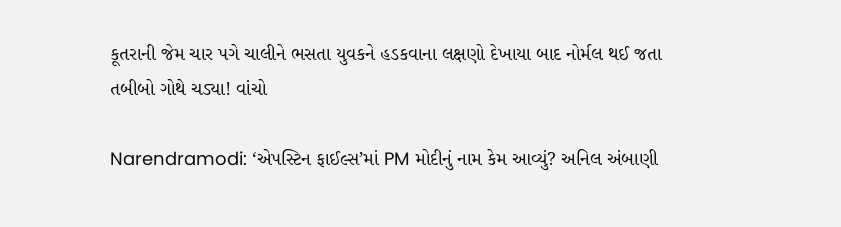કૂતરાની જેમ ચાર પગે ચાલીને ભસતા યુવકને હડકવાના લક્ષણો દેખાયા બાદ નોર્મલ થઈ જતા તબીબો ગોથે ચડ્યા! વાંચો

Narendramodi: ‘એપસ્ટિન ફાઈલ્સ’માં PM મોદીનું નામ કેમ આવ્યું? અનિલ અંબાણી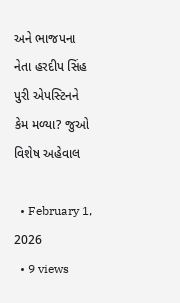અને ભાજપના નેતા હરદીપ સિંહ પુરી એપસ્ટિનને કેમ મળ્યા? જુઓ વિશેષ અહેવાલ

  • February 1, 2026
  • 9 views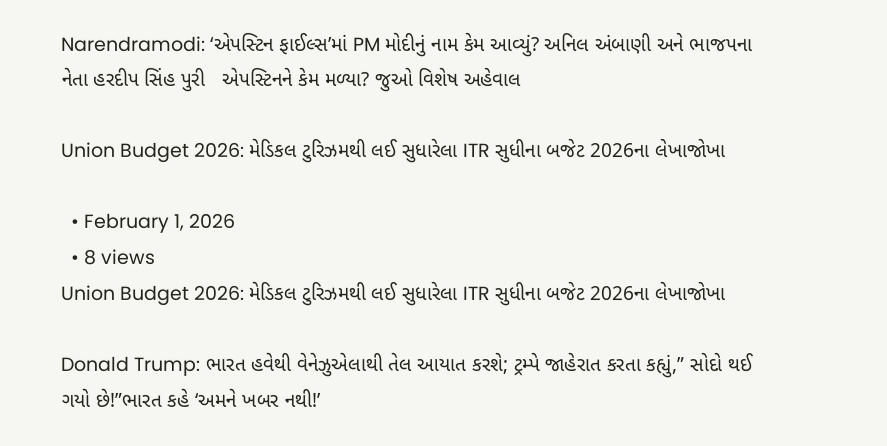Narendramodi: ‘એપસ્ટિન ફાઈલ્સ’માં PM મોદીનું નામ કેમ આવ્યું? અનિલ અંબાણી અને ભાજપના નેતા હરદીપ સિંહ પુરી   એપસ્ટિનને કેમ મળ્યા? જુઓ વિશેષ અહેવાલ

Union Budget 2026: મેડિકલ ટુરિઝમથી લઈ સુધારેલા ITR સુધીના બજેટ 2026ના લેખાજોખા

  • February 1, 2026
  • 8 views
Union Budget 2026: મેડિકલ ટુરિઝમથી લઈ સુધારેલા ITR સુધીના બજેટ 2026ના લેખાજોખા

Donald Trump: ભારત હવેથી વેનેઝુએલાથી તેલ આયાત કરશે; ટ્રમ્પે જાહેરાત કરતા કહ્યું,” સોદો થઈ ગયો છે!”ભારત કહે ‘અમને ખબર નથી!’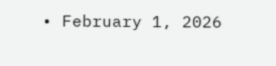• February 1, 2026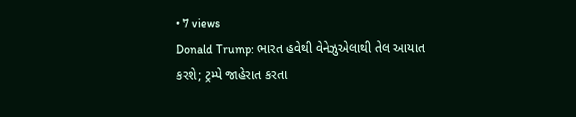• 7 views
Donald Trump: ભારત હવેથી વેનેઝુએલાથી તેલ આયાત કરશે; ટ્રમ્પે જાહેરાત કરતા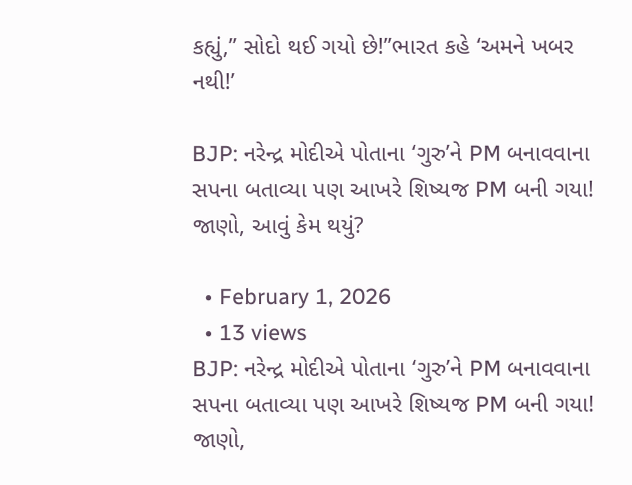કહ્યું,” સોદો થઈ ગયો છે!”ભારત કહે ‘અમને ખબર નથી!’

BJP: નરેન્દ્ર મોદીએ પોતાના ‘ગુરુ’ને PM બનાવવાના સપના બતાવ્યા પણ આખરે શિષ્યજ PM બની ગયા! જાણો, આવું કેમ થયું?

  • February 1, 2026
  • 13 views
BJP: નરેન્દ્ર મોદીએ પોતાના ‘ગુરુ’ને PM બનાવવાના સપના બતાવ્યા પણ આખરે શિષ્યજ PM બની ગયા! જાણો,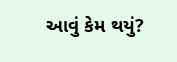આવું કેમ થયું?